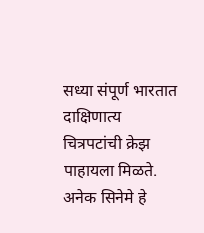सध्या संपूर्ण भारतात दाक्षिणात्य चित्रपटांची क्रेझ पाहायला मिळते. अनेक सिनेमे हे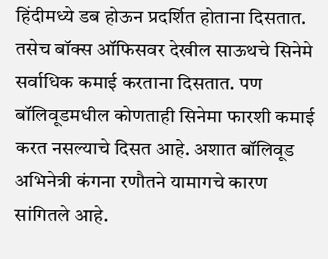हिंदीमध्ये डब होऊन प्रदर्शित होताना दिसतात. तसेच बॉक्स ऑफिसवर देखील साऊथचे सिनेमे सर्वाधिक कमाई करताना दिसतात. पण बॉलिवूडमधील कोणताही सिनेमा फारशी कमाई करत नसल्याचे दिसत आहे. अशात बॉलिवूड अभिनेत्री कंगना रणौतने यामागचे कारण सांगितले आहे.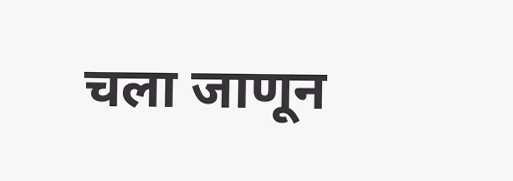चला जाणून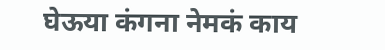घेऊया कंगना नेमकं काय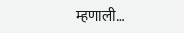म्हणाली…